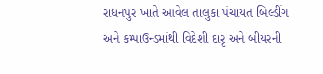રાધનપુર ખાતે આવેલ તાલુકા પંચાયત બિલ્ડીંગ અને કમ્પાઉન્ડમાંથી વિદેશી દારૃ અને બીયરની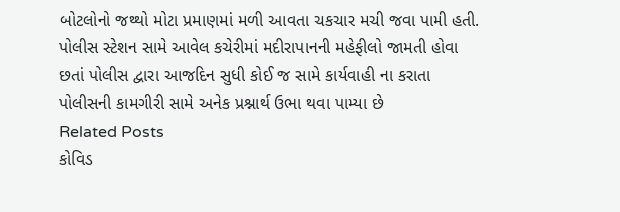બોટલોનો જથ્થો મોટા પ્રમાણમાં મળી આવતા ચકચાર મચી જવા પામી હતી. પોલીસ સ્ટેશન સામે આવેલ કચેરીમાં મદીરાપાનની મહેફીલો જામતી હોવા છતાં પોલીસ દ્વારા આજદિન સુધી કોઈ જ સામે કાર્યવાહી ના કરાતા પોલીસની કામગીરી સામે અનેક પ્રશ્નાર્થ ઉભા થવા પામ્યા છે
Related Posts
કોવિડ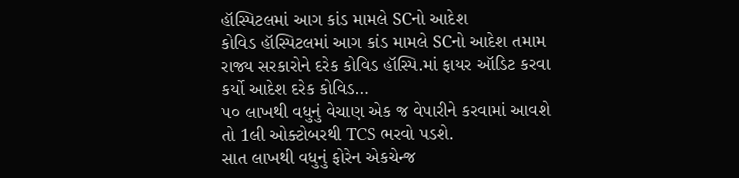હૉસ્પિટલમાં આગ કાંડ મામલે SCનો આદેશ
કોવિડ હૉસ્પિટલમાં આગ કાંડ મામલે SCનો આદેશ તમામ રાજ્ય સરકારોને દરેક કોવિડ હૉસ્પિ.માં ફાયર ઑડિટ કરવા કર્યો આદેશ દરેક કોવિડ…
૫૦ લાખથી વધુનું વેચાણ એક જ વેપારીને કરવામાં આવશે તો 1લી ઓક્ટોબરથી TCS ભરવો પડશે.
સાત લાખથી વધુનું ફોરેન એકચેન્જ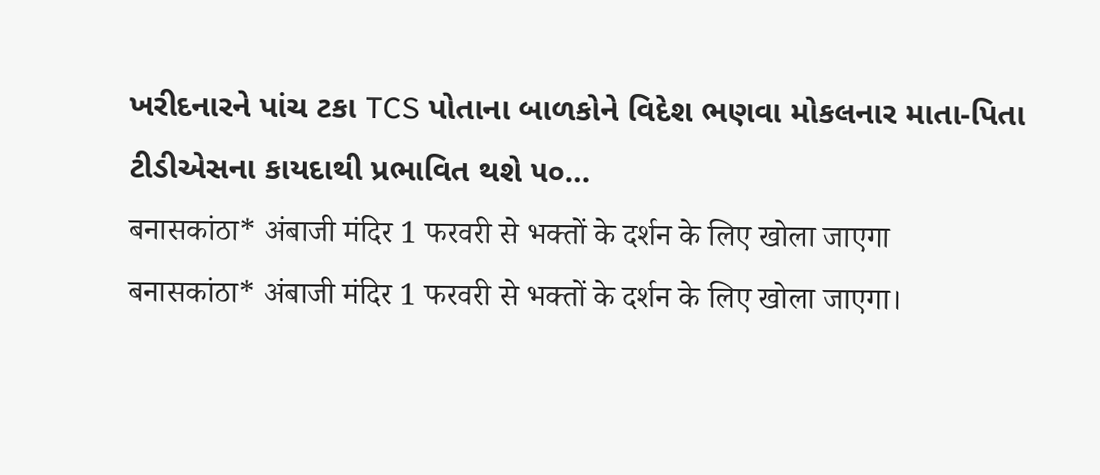ખરીદનારને પાંચ ટકા TCS પોતાના બાળકોને વિદેશ ભણવા મોકલનાર માતા-પિતા ટીડીએસના કાયદાથી પ્રભાવિત થશે ૫૦…
बनासकांठा* अंबाजी मंदिर 1 फरवरी से भक्तों के दर्शन के लिए खोला जाएगा
बनासकांठा* अंबाजी मंदिर 1 फरवरी से भक्तों के दर्शन के लिए खोला जाएगा।